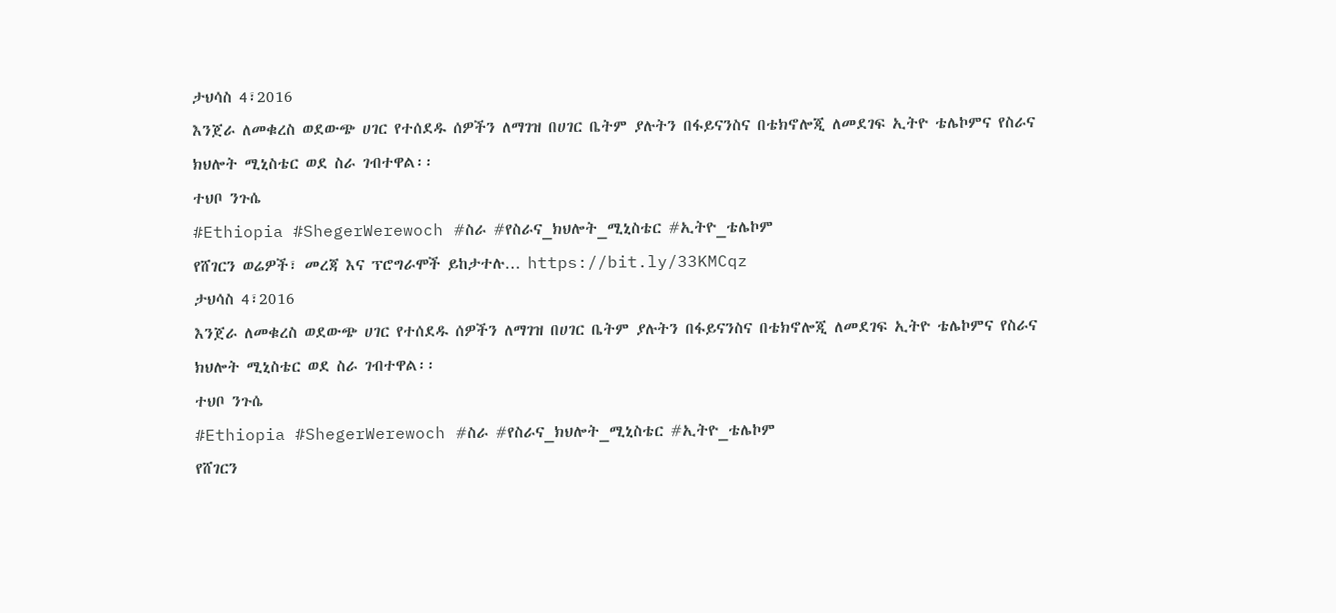ታህሳስ 4፣2016
እንጀራ ለመቁረስ ወደውጭ ሀገር የተሰደዱ ሰዎችን ለማገዝ በሀገር ቤትም ያሉትን በፋይናንስና በቴክኖሎጂ ለመደገፍ ኢትዮ ቴሌኮምና የስራና ክህሎት ሚኒስቴር ወደ ስራ ገብተዋል፡፡
ተህቦ ንጉሴ
#Ethiopia #ShegerWerewoch #ስራ #የስራና_ክህሎት_ሚኒስቴር #ኢትዮ_ቴሌኮም
የሸገርን ወሬዎች፣ መረጃ እና ፕሮግራሞች ይከታተሉ… https://bit.ly/33KMCqz
ታህሳስ 4፣2016
እንጀራ ለመቁረስ ወደውጭ ሀገር የተሰደዱ ሰዎችን ለማገዝ በሀገር ቤትም ያሉትን በፋይናንስና በቴክኖሎጂ ለመደገፍ ኢትዮ ቴሌኮምና የስራና ክህሎት ሚኒስቴር ወደ ስራ ገብተዋል፡፡
ተህቦ ንጉሴ
#Ethiopia #ShegerWerewoch #ስራ #የስራና_ክህሎት_ሚኒስቴር #ኢትዮ_ቴሌኮም
የሸገርን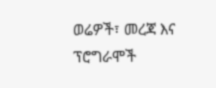ወሬዎች፣ መረጃ እና ፕሮግራሞች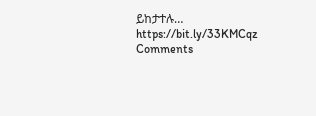ይከታተሉ… https://bit.ly/33KMCqz
Comments